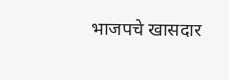भाजपचे खासदार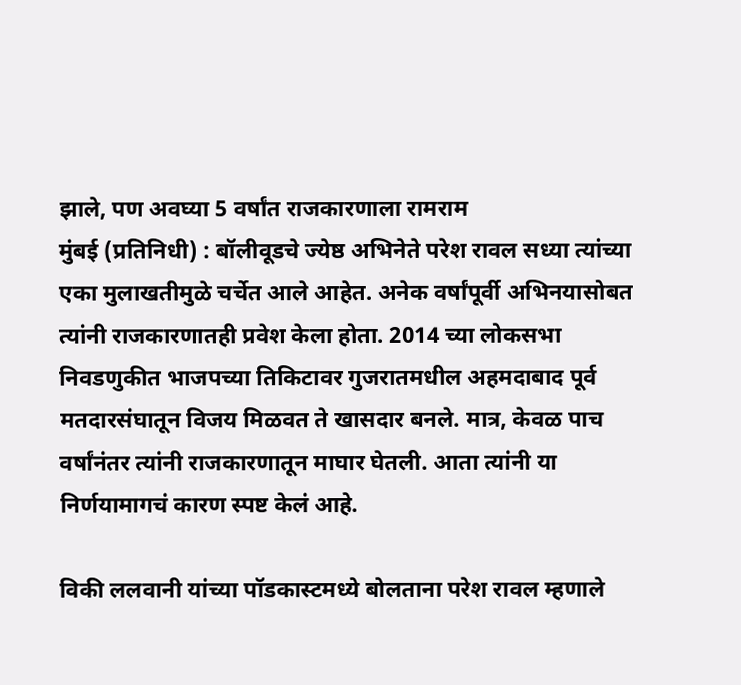झाले, पण अवघ्या 5 वर्षांत राजकारणाला रामराम
मुंबई (प्रतिनिधी) : बॉलीवूडचे ज्येष्ठ अभिनेते परेश रावल सध्या त्यांच्या एका मुलाखतीमुळे चर्चेत आले आहेत. अनेक वर्षांपूर्वी अभिनयासोबत त्यांनी राजकारणातही प्रवेश केला होता. 2014 च्या लोकसभा निवडणुकीत भाजपच्या तिकिटावर गुजरातमधील अहमदाबाद पूर्व मतदारसंघातून विजय मिळवत ते खासदार बनले. मात्र, केवळ पाच वर्षांनंतर त्यांनी राजकारणातून माघार घेतली. आता त्यांनी या निर्णयामागचं कारण स्पष्ट केलं आहे.

विकी ललवानी यांच्या पॉडकास्टमध्ये बोलताना परेश रावल म्हणाले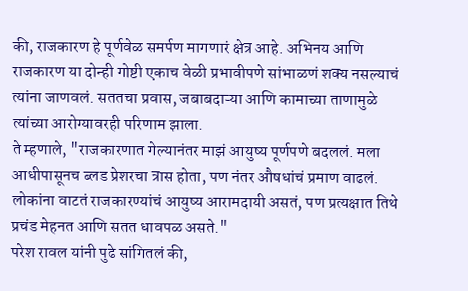की, राजकारण हे पूर्णवेळ समर्पण मागणारं क्षेत्र आहे. अभिनय आणि राजकारण या दोन्ही गोष्टी एकाच वेळी प्रभावीपणे सांभाळणं शक्य नसल्याचं त्यांना जाणवलं. सततचा प्रवास, जबाबदाऱ्या आणि कामाच्या ताणामुळे त्यांच्या आरोग्यावरही परिणाम झाला.
ते म्हणाले, "राजकारणात गेल्यानंतर माझं आयुष्य पूर्णपणे बदललं. मला आधीपासूनच ब्लड प्रेशरचा त्रास होता, पण नंतर औषधांचं प्रमाण वाढलं. लोकांना वाटतं राजकारण्यांचं आयुष्य आरामदायी असतं, पण प्रत्यक्षात तिथे प्रचंड मेहनत आणि सतत धावपळ असते."
परेश रावल यांनी पुढे सांगितलं की,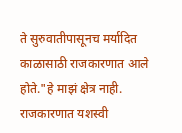ते सुरुवातीपासूनच मर्यादित काळासाठी राजकारणात आले होते."हे माझं क्षेत्र नाही. राजकारणात यशस्वी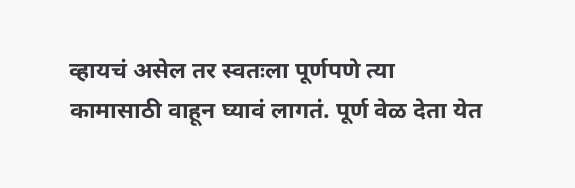व्हायचं असेल तर स्वतःला पूर्णपणे त्या कामासाठी वाहून घ्यावं लागतं. पूर्ण वेळ देता येत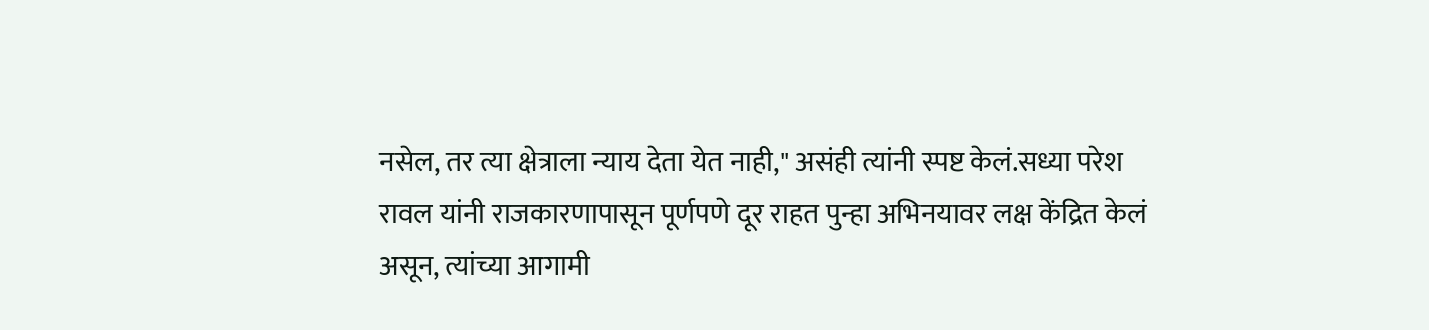नसेल, तर त्या क्षेत्राला न्याय देता येत नाही," असंही त्यांनी स्पष्ट केलं.सध्या परेश रावल यांनी राजकारणापासून पूर्णपणे दूर राहत पुन्हा अभिनयावर लक्ष केंद्रित केलं असून, त्यांच्या आगामी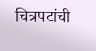चित्रपटांची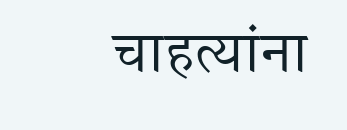चाहत्यांना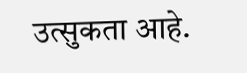उत्सुकता आहे.